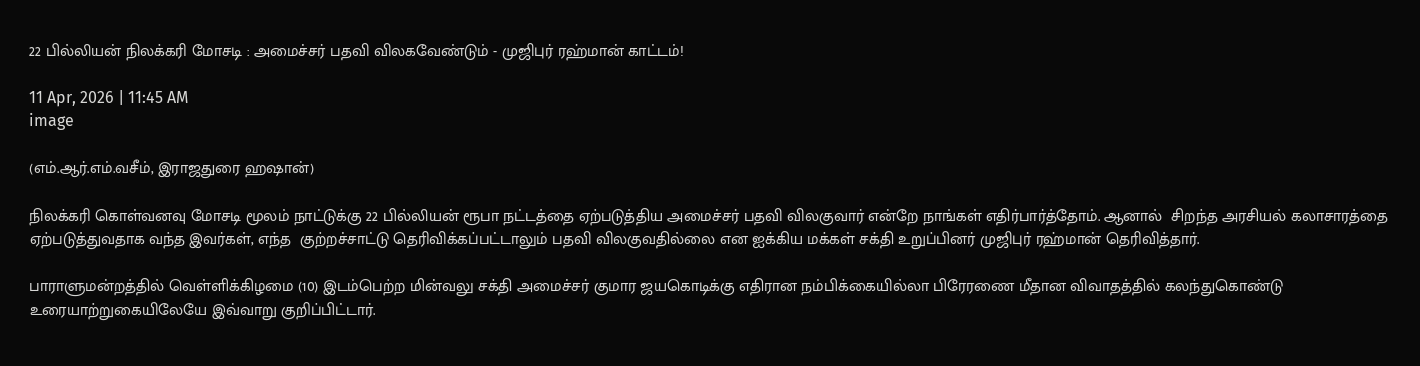22 பில்லியன் நிலக்கரி மோசடி : அமைச்சர் பதவி விலகவேண்டும் - முஜிபுர் ரஹ்மான் காட்டம்!

11 Apr, 2026 | 11:45 AM
image

(எம்.ஆர்.எம்.வசீம், இராஜதுரை ஹஷான்)

நிலக்கரி கொள்வனவு மோசடி மூலம் நாட்டுக்கு 22 பில்லியன் ரூபா நட்டத்தை ஏற்படுத்திய அமைச்சர் பதவி விலகுவார் என்றே நாங்கள் எதிர்பார்த்தோம். ஆனால்  சிறந்த அரசியல் கலாசாரத்தை ஏற்படுத்துவதாக வந்த இவர்கள், எந்த  குற்றச்சாட்டு தெரிவிக்கப்பட்டாலும் பதவி விலகுவதில்லை என ஐக்கிய மக்கள் சக்தி உறுப்பினர் முஜிபுர் ரஹ்மான் தெரிவித்தார்.

பாராளுமன்றத்தில் வெள்ளிக்கிழமை (10) இடம்பெற்ற மின்வலு சக்தி அமைச்சர் குமார ஜயகொடிக்கு எதிரான நம்பிக்கையில்லா பிரேரணை மீதான விவாதத்தில் கலந்துகொண்டு உரையாற்றுகையிலேயே இவ்வாறு குறிப்பிட்டார்.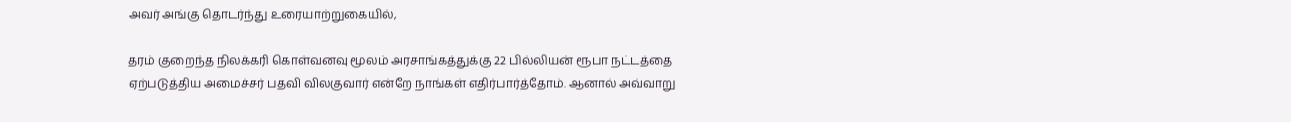அவர் அங்கு தொடர்ந்து உரையாற்றுகையில்,

தரம் குறைந்த நிலக்கரி கொள்வனவு மூலம் அரசாங்கத்துக்கு 22 பில்லியன் ரூபா நட்டத்தை ஏற்படுத்திய அமைச்சர் பதவி விலகுவார் என்றே நாங்கள் எதிர்பார்த்தோம். ஆனால் அவ்வாறு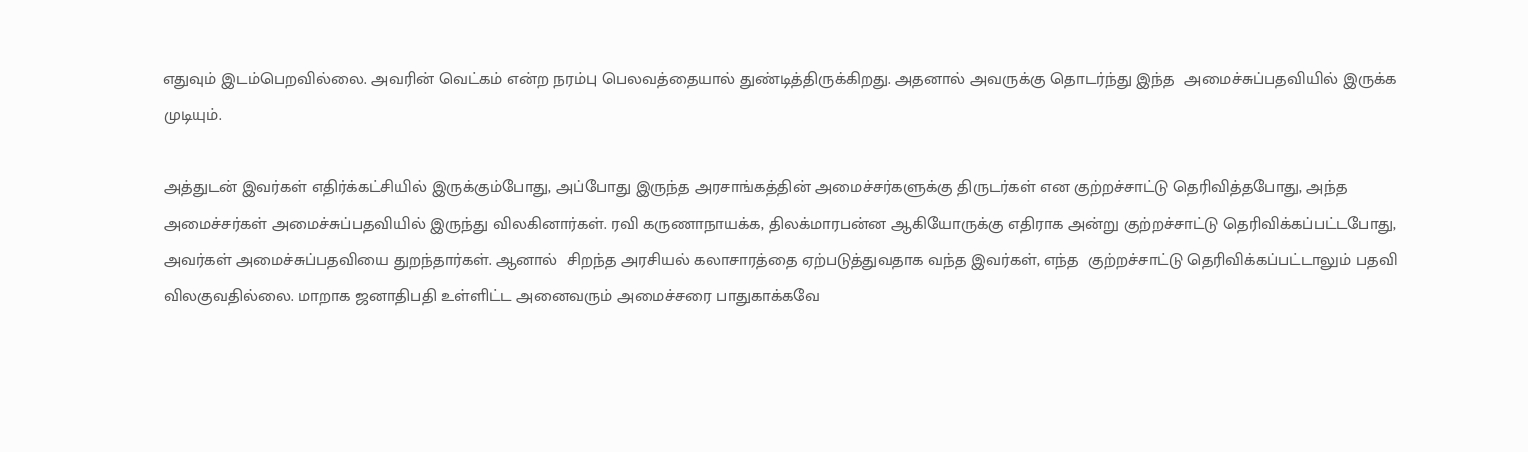எதுவும் இடம்பெறவில்லை. அவரின் வெட்கம் என்ற நரம்பு பெலவத்தையால் துண்டித்திருக்கிறது. அதனால் அவருக்கு தொடர்ந்து இந்த  அமைச்சுப்பதவியில் இருக்க முடியும்.

அத்துடன் இவர்கள் எதிர்க்கட்சியில் இருக்கும்போது, அப்போது இருந்த அரசாங்கத்தின் அமைச்சர்களுக்கு திருடர்கள் என குற்றச்சாட்டு தெரிவித்தபோது, அந்த அமைச்சர்கள் அமைச்சுப்பதவியில் இருந்து விலகினார்கள். ரவி கருணாநாயக்க, திலக்மாரபன்ன ஆகியோருக்கு எதிராக அன்று குற்றச்சாட்டு தெரிவிக்கப்பட்டபோது, அவர்கள் அமைச்சுப்பதவியை துறந்தார்கள். ஆனால்  சிறந்த அரசியல் கலாசாரத்தை ஏற்படுத்துவதாக வந்த இவர்கள், எந்த  குற்றச்சாட்டு தெரிவிக்கப்பட்டாலும் பதவி விலகுவதில்லை. மாறாக ஜனாதிபதி உள்ளிட்ட அனைவரும் அமைச்சரை பாதுகாக்கவே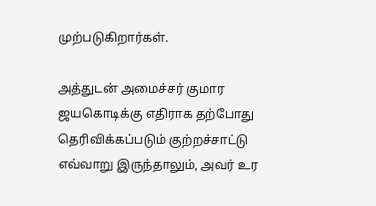முற்படுகிறார்கள்.

அத்துடன் அமைச்சர் குமார ஜயகொடிக்கு எதிராக தற்போது  தெரிவிக்கப்படும் குற்றச்சாட்டு எவ்வாறு இருந்தாலும், அவர் உர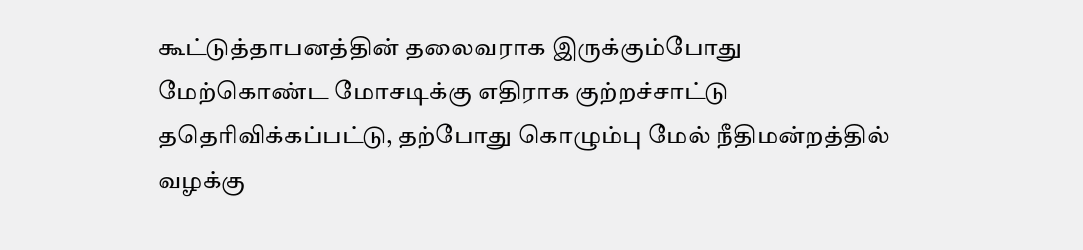கூட்டுத்தாபனத்தின் தலைவராக இருக்கும்போது மேற்கொண்ட மோசடிக்கு எதிராக குற்றச்சாட்டு ததெரிவிக்கப்பட்டு, தற்போது கொழும்பு மேல் நீதிமன்றத்தில் வழக்கு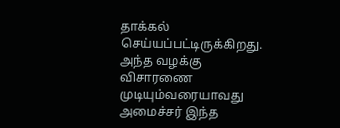தாக்கல் செய்யப்பட்டிருக்கிறது. அந்த வழக்கு விசாரணை முடியும்வரையாவது அமைச்சர் இந்த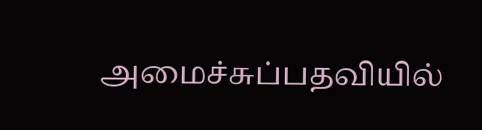அமைச்சுப்பதவியில்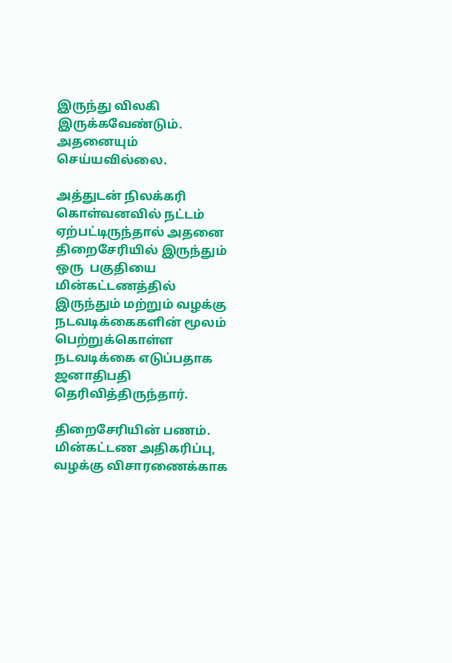இருந்து விலகி இருக்கவேண்டும். அதனையும் செய்யவில்லை.

அத்துடன் நிலக்கரி கொள்வனவில் நட்டம் ஏற்பட்டிருந்தால் அதனை திறைசேரியில் இருந்தும்  ஒரு  பகுதியை மின்கட்டணத்தில் இருந்தும் மற்றும் வழக்கு நடவடிக்கைகளின் மூலம் பெற்றுக்கொள்ள நடவடிக்கை எடுப்பதாக ஜனாதிபதி தெரிவித்திருந்தார்.

திறைசேரியின் பணம். மின்கட்டண அதிகரிப்பு, வழக்கு விசாரணைக்காக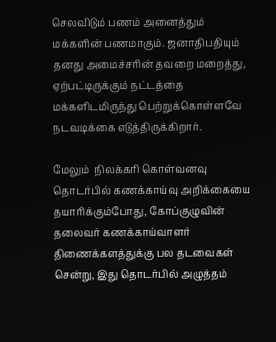செலவிடும் பணம் அனைத்தும் மக்களின் பணமாகும். ஜனாதிபதியும் தனது அமைச்சரின் தவறை மறைத்து, ஏற்பட்டிருக்கும் நட்டத்தை மக்களிடமிருந்து பெற்றுக்கொள்ளவே நடவடிக்கை எடுத்திருக்கிறார்.

மேலும்  நிலக்கரி கொள்வனவு தொடர்பில் கணக்காய்வு அறிக்கையை தயாரிக்கும்போது, கோப்குழுவின் தலைவர் கணக்காய்வாளர் திணைக்களத்துக்கு பல தடவைகள் சென்று, இது தொடர்பில் அழுத்தம்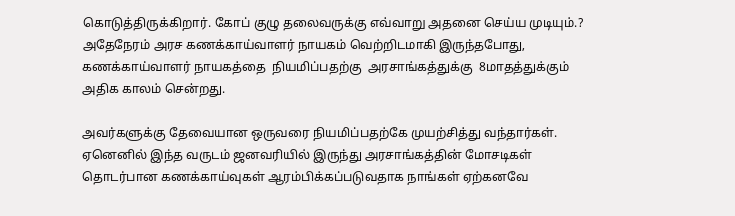கொடுத்திருக்கிறார். கோப் குழு தலைவருக்கு எவ்வாறு அதனை செய்ய முடியும்.? அதேநேரம் அரச கணக்காய்வாளர் நாயகம் வெற்றிடமாகி இருந்தபோது, கணக்காய்வாளர் நாயகத்தை  நியமிப்பதற்கு  அரசாங்கத்துக்கு  8மாதத்துக்கும் அதிக காலம் சென்றது.

அவர்களுக்கு தேவையான ஒருவரை நியமிப்பதற்கே முயற்சித்து வந்தார்கள். ஏனெனில் இந்த வருடம் ஜனவரியில் இருந்து அரசாங்கத்தின் மோசடிகள் தொடர்பான கணக்காய்வுகள் ஆரம்பிக்கப்படுவதாக நாங்கள் ஏற்கனவே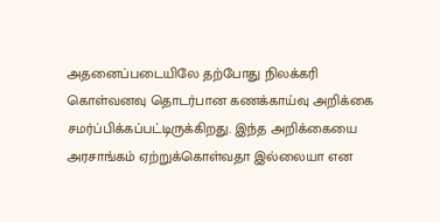அதனைப்படையிலே தற்போது நிலக்கரி கொள்வனவு தொடர்பான கணக்காய்வு அறிக்கை சமர்ப்பிக்கப்பட்டிருக்கிறது. இந்த அறிக்கையை அரசாங்கம் ஏற்றுக்கொள்வதா இல்லையா என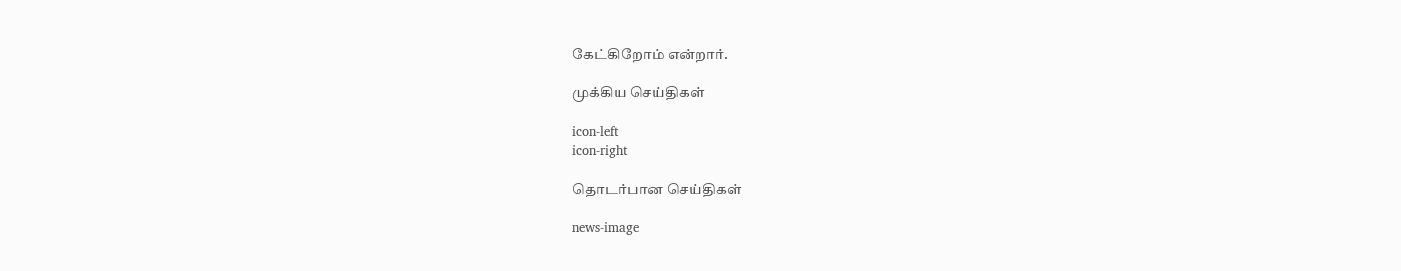கேட்கிறோம் என்றார்.

முக்கிய செய்திகள்

icon-left
icon-right

தொடர்பான செய்திகள்

news-image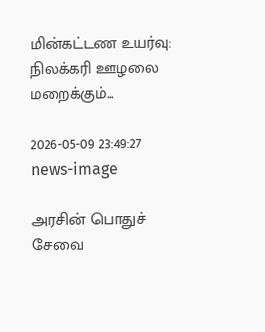மின்கட்டண உயர்வு: நிலக்கரி ஊழலை மறைக்கும்...

2026-05-09 23:49:27
news-image

அரசின் பொதுச் சேவை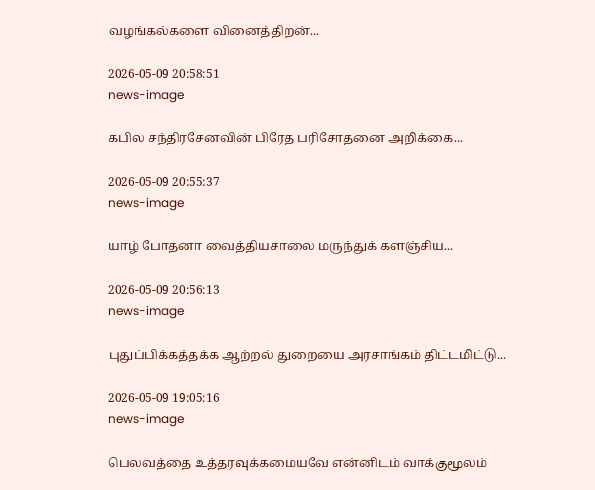வழங்கல்களை வினைத்திறன்...

2026-05-09 20:58:51
news-image

கபில சந்திரசேனவின் பிரேத பரிசோதனை அறிக்கை...

2026-05-09 20:55:37
news-image

யாழ் போதனா வைத்தியசாலை மருந்துக் களஞ்சிய...

2026-05-09 20:56:13
news-image

புதுப்பிக்கத்தக்க ஆற்றல் துறையை அரசாங்கம் திட்டமிட்டு...

2026-05-09 19:05:16
news-image

பெலவத்தை உத்தரவுக்கமையவே என்னிடம் வாக்குமூலம்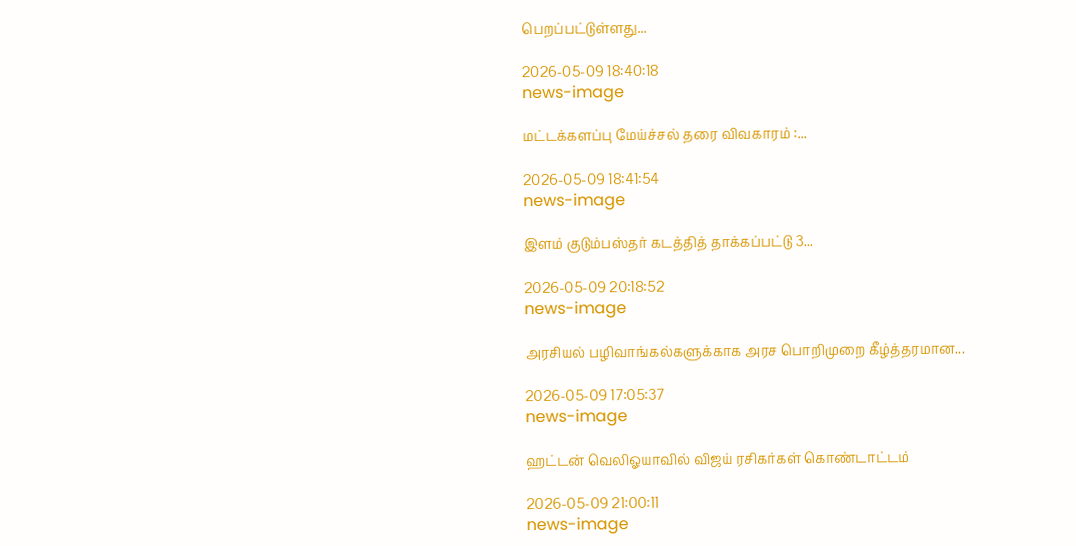பெறப்பட்டுள்ளது...

2026-05-09 18:40:18
news-image

மட்டக்களப்பு மேய்ச்சல் தரை விவகாரம் :...

2026-05-09 18:41:54
news-image

இளம் குடும்பஸ்தர் கடத்தித் தாக்கப்பட்டு 3...

2026-05-09 20:18:52
news-image

அரசியல் பழிவாங்கல்களுக்காக அரச பொறிமுறை கீழ்த்தரமான...

2026-05-09 17:05:37
news-image

ஹட்டன் வெலிஓயாவில் விஜய் ரசிகர்கள் கொண்டாட்டம்

2026-05-09 21:00:11
news-image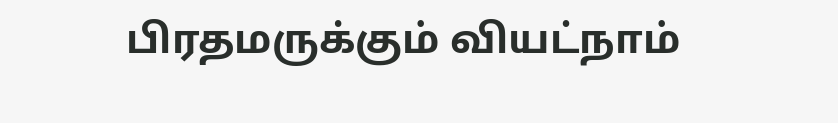பிரதமருக்கும் வியட்நாம்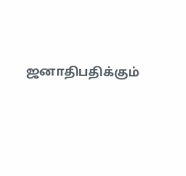ஜனாதிபதிக்கும்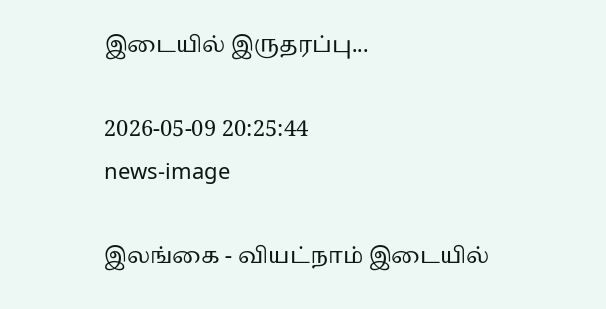இடையில் இருதரப்பு...

2026-05-09 20:25:44
news-image

இலங்கை - வியட்நாம் இடையில்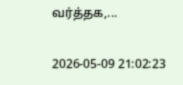வர்த்தக,...

2026-05-09 21:02:23